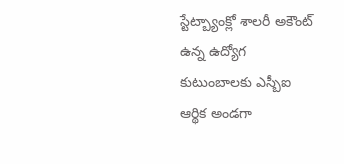స్టేట్బ్యాంక్లో శాలరీ అకౌంట్ ఉన్న ఉద్యోగ కుటుంబాలకు ఎస్బీఐ ఆర్థిక అండగా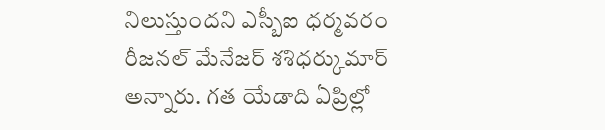నిలుస్తుందని ఎస్బీఐ ధర్మవరం రీజనల్ మేనేజర్ శశిధర్కుమార్ అన్నారు. గత యేడాది ఏప్రిల్లో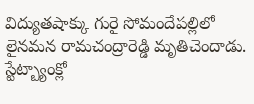విద్యుతషాక్కు గురై సోమందేపల్లిలో లైనమన రామచంద్రారెడ్డి మృతిచెందాడు.
స్టేట్బ్యాంక్లో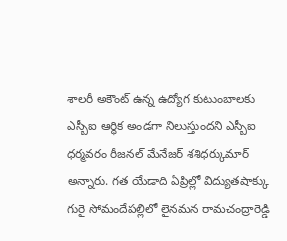శాలరీ అకౌంట్ ఉన్న ఉద్యోగ కుటుంబాలకు ఎస్బీఐ ఆర్థిక అండగా నిలుస్తుందని ఎస్బీఐ ధర్మవరం రీజనల్ మేనేజర్ శశిధర్కుమార్ అన్నారు. గత యేడాది ఏప్రిల్లో విద్యుతషాక్కు గురై సోమందేపల్లిలో లైనమన రామచంద్రారెడ్డి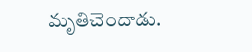మృతిచెందాడు.